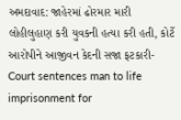અમદાવાદ: જાહેરમાં ઢોરમાર મારી લોહીલુહાણ કરી યુવકની હત્યા કરી હતી, કોર્ટે આરોપીને આજીવન કેદની સજા ફટકારી-Court sentences man to life imprisonment for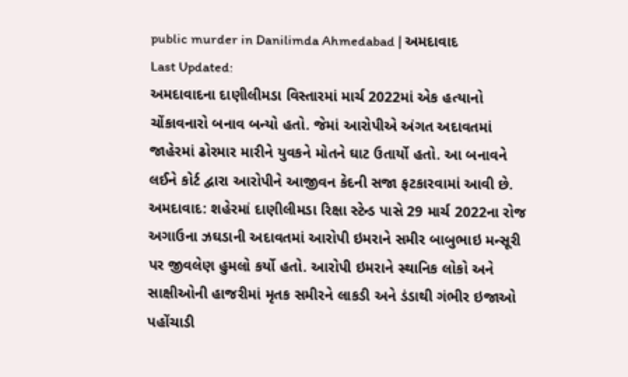public murder in Danilimda Ahmedabad | અમદાવાદ
Last Updated:
અમદાવાદના દાણીલીમડા વિસ્તારમાં માર્ચ 2022માં એક હત્યાનો ચોંકાવનારો બનાવ બન્યો હતો. જેમાં આરોપીએ અંગત અદાવતમાં જાહેરમાં ઢોરમાર મારીને યુવકને મોતને ઘાટ ઉતાર્યો હતો. આ બનાવને લઈને કોર્ટ દ્વારા આરોપીને આજીવન કેદની સજા ફટકારવામાં આવી છે.
અમદાવાદ: શહેરમાં દાણીલીમડા રિક્ષા સ્ટેન્ડ પાસે 29 માર્ચ 2022ના રોજ અગાઉના ઝઘડાની અદાવતમાં આરોપી ઇમરાને સમીર બાબુભાઇ મન્સૂરી પર જીવલેણ હુમલો કર્યો હતો. આરોપી ઇમરાને સ્થાનિક લોકો અને સાક્ષીઓની હાજરીમાં મૃતક સમીરને લાકડી અને ડંડાથી ગંભીર ઇજાઓ પહોંચાડી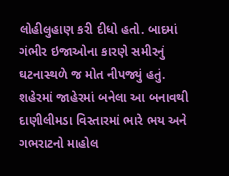લોહીલુહાણ કરી દીધો હતો. બાદમાં ગંભીર ઇજાઓના કારણે સમીરનું ઘટનાસ્થળે જ મોત નીપજ્યું હતું.
શહેરમાં જાહેરમાં બનેલા આ બનાવથી દાણીલીમડા વિસ્તારમાં ભારે ભય અને ગભરાટનો માહોલ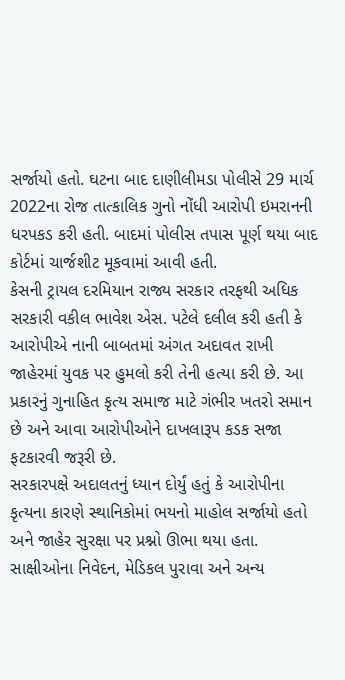સર્જાયો હતો. ઘટના બાદ દાણીલીમડા પોલીસે 29 માર્ચ 2022ના રોજ તાત્કાલિક ગુનો નોંધી આરોપી ઇમરાનની ધરપકડ કરી હતી. બાદમાં પોલીસ તપાસ પૂર્ણ થયા બાદ કોર્ટમાં ચાર્જશીટ મૂકવામાં આવી હતી.
કેસની ટ્રાયલ દરમિયાન રાજ્ય સરકાર તરફથી અધિક સરકારી વકીલ ભાવેશ એસ. પટેલે દલીલ કરી હતી કે આરોપીએ નાની બાબતમાં અંગત અદાવત રાખી જાહેરમાં યુવક પર હુમલો કરી તેની હત્યા કરી છે. આ પ્રકારનું ગુનાહિત કૃત્ય સમાજ માટે ગંભીર ખતરો સમાન છે અને આવા આરોપીઓને દાખલારૂપ કડક સજા ફટકારવી જરૂરી છે.
સરકારપક્ષે અદાલતનું ધ્યાન દોર્યું હતું કે આરોપીના કૃત્યના કારણે સ્થાનિકોમાં ભયનો માહોલ સર્જાયો હતો અને જાહેર સુરક્ષા પર પ્રશ્નો ઊભા થયા હતા. સાક્ષીઓના નિવેદન, મેડિકલ પુરાવા અને અન્ય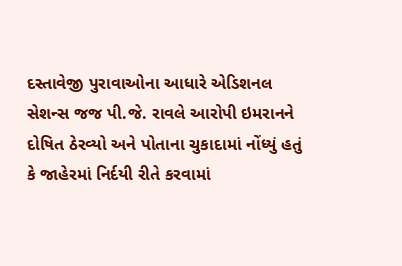દસ્તાવેજી પુરાવાઓના આધારે એડિશનલ સેશન્સ જજ પી.જે. રાવલે આરોપી ઇમરાનને દોષિત ઠેરવ્યો અને પોતાના ચુકાદામાં નોંધ્યું હતું કે જાહેરમાં નિર્દયી રીતે કરવામાં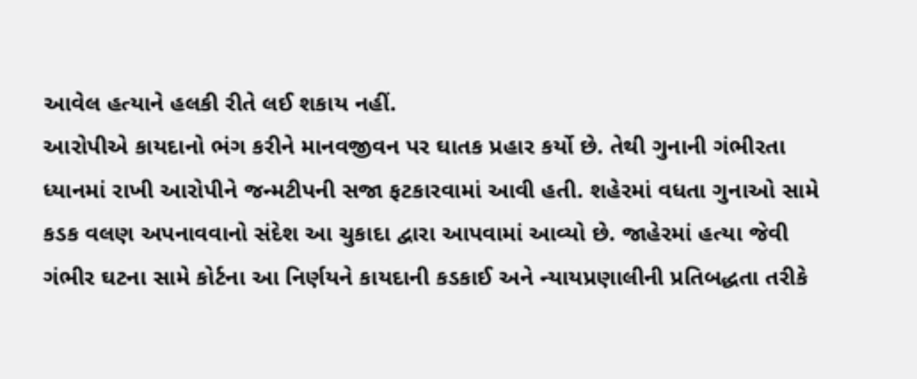આવેલ હત્યાને હલકી રીતે લઈ શકાય નહીં.
આરોપીએ કાયદાનો ભંગ કરીને માનવજીવન પર ઘાતક પ્રહાર કર્યો છે. તેથી ગુનાની ગંભીરતા ધ્યાનમાં રાખી આરોપીને જન્મટીપની સજા ફટકારવામાં આવી હતી. શહેરમાં વધતા ગુનાઓ સામે કડક વલણ અપનાવવાનો સંદેશ આ ચુકાદા દ્વારા આપવામાં આવ્યો છે. જાહેરમાં હત્યા જેવી ગંભીર ઘટના સામે કોર્ટના આ નિર્ણયને કાયદાની કડકાઈ અને ન્યાયપ્રણાલીની પ્રતિબદ્ધતા તરીકે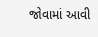જોવામાં આવી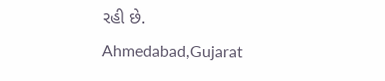રહી છે.
Ahmedabad,Gujarat